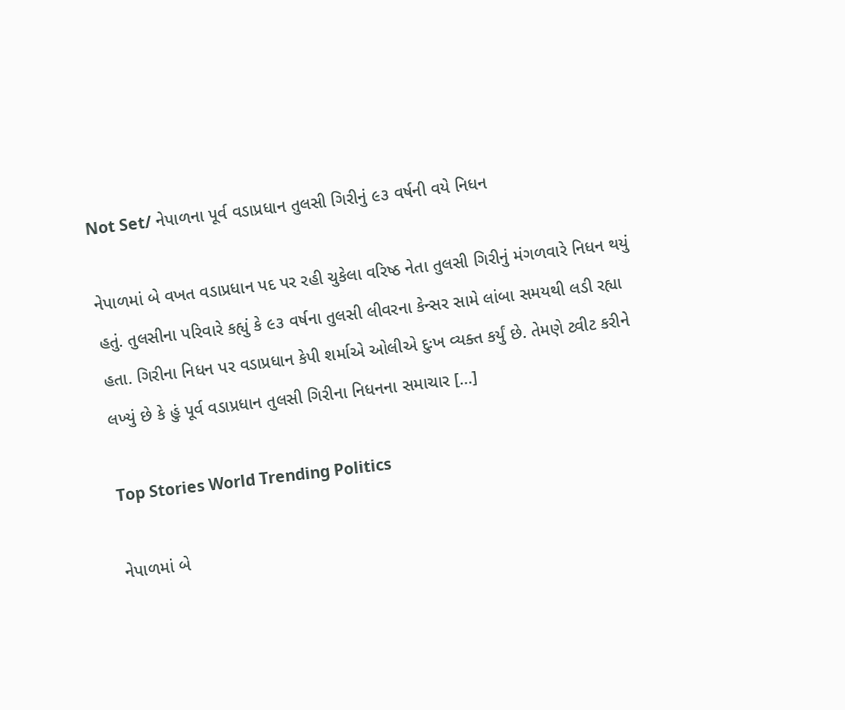Not Set/ નેપાળના પૂર્વ વડાપ્રધાન તુલસી ગિરીનું ૯૩ વર્ષની વયે નિધન

નેપાળમાં બે વખત વડાપ્રધાન પદ પર રહી ચુકેલા વરિષ્ઠ નેતા તુલસી ગિરીનું મંગળવારે નિધન થયું હતું. તુલસીના પરિવારે કહ્યું કે ૯૩ વર્ષના તુલસી લીવરના કેન્સર સામે લાંબા સમયથી લડી રહ્યા હતા. ગિરીના નિધન પર વડાપ્રધાન કેપી શર્માએ ઓલીએ દુઃખ વ્યક્ત કર્યું છે. તેમણે ટ્વીટ કરીને લખ્યું છે કે હું પૂર્વ વડાપ્રધાન તુલસી ગિરીના નિધનના સમાચાર […]

Top Stories World Trending Politics

નેપાળમાં બે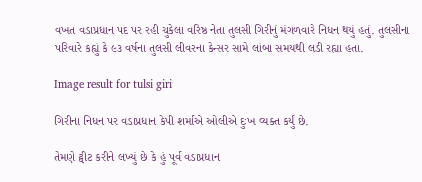વખત વડાપ્રધાન પદ પર રહી ચુકેલા વરિષ્ઠ નેતા તુલસી ગિરીનું મંગળવારે નિધન થયું હતું. તુલસીના પરિવારે કહ્યું કે ૯૩ વર્ષના તુલસી લીવરના કેન્સર સામે લાંબા સમયથી લડી રહ્યા હતા.

Image result for tulsi giri

ગિરીના નિધન પર વડાપ્રધાન કેપી શર્માએ ઓલીએ દુઃખ વ્યક્ત કર્યું છે.

તેમણે ટ્વીટ કરીને લખ્યું છે કે હું પૂર્વ વડાપ્રધાન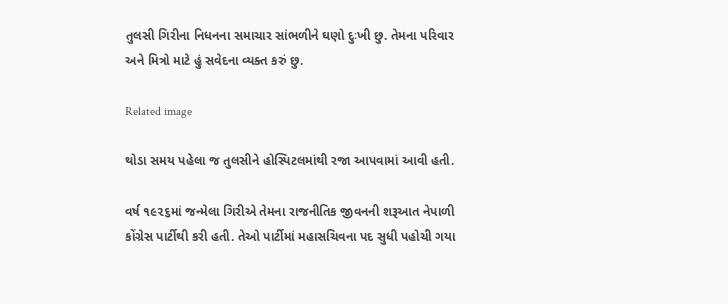તુલસી ગિરીના નિધનના સમાચાર સાંભળીને ઘણો દુઃખી છુ. તેમના પરિવાર અને મિત્રો માટે હું સવેદના વ્યક્ત કરું છુ.

Related image

થોડા સમય પહેલા જ તુલસીને હોસ્પિટલમાંથી રજા આપવામાં આવી હતી.

વર્ષ ૧૯૨૬માં જન્મેલા ગિરીએ તેમના રાજનીતિક જીવનની શરૂઆત નેપાળી કોંગ્રેસ પાર્ટીથી કરી હતી. તેઓ પાર્ટીમાં મહાસચિવના પદ સુધી પહોચી ગયા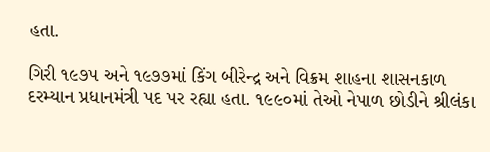હતા.

ગિરી ૧૯૭૫ અને ૧૯૭૭માં કિંગ બીરેન્દ્ર અને વિક્રમ શાહના શાસનકાળ દરમ્યાન પ્રધાનમંત્રી પદ પર રહ્યા હતા. ૧૯૯૦માં તેઓ નેપાળ છોડીને શ્રીલંકા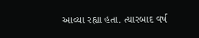આવ્યા રહ્યા હતા. ત્યારબાદ વર્ષ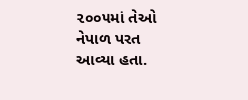૨૦૦૫માં તેઓ નેપાળ પરત આવ્યા હતા.